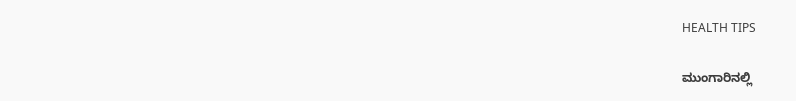HEALTH TIPS

ಮುಂಗಾರಿನಲ್ಲಿ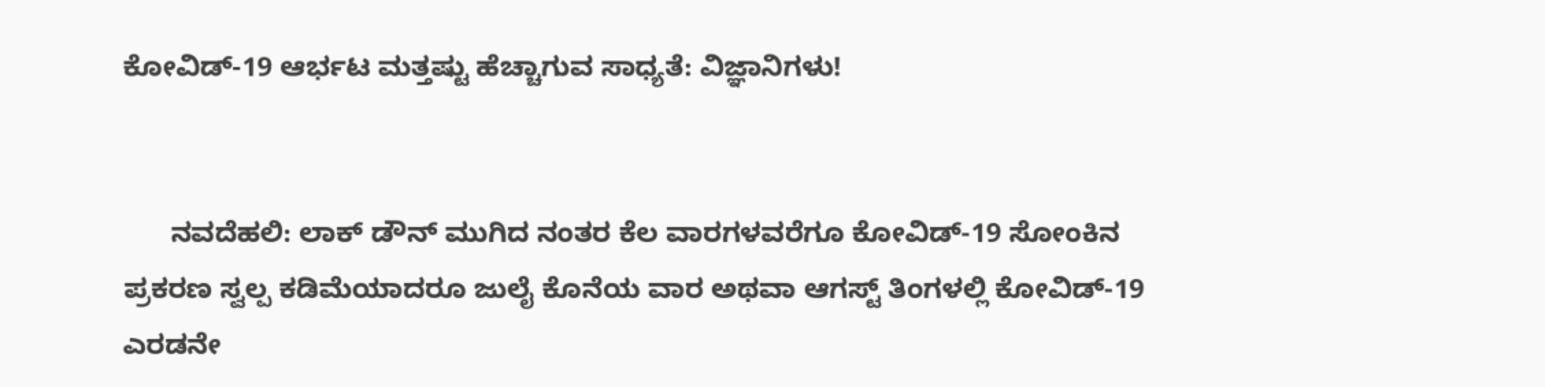ಕೋವಿಡ್-19 ಆರ್ಭಟ ಮತ್ತಷ್ಟು ಹೆಚ್ಚಾಗುವ ಸಾಧ್ಯತೆ: ವಿಜ್ಞಾನಿಗಳು!


      ನವದೆಹಲಿ: ಲಾಕ್ ಡೌನ್ ಮುಗಿದ ನಂತರ ಕೆಲ ವಾರಗಳವರೆಗೂ ಕೋವಿಡ್-19 ಸೋಂಕಿನ ಪ್ರಕರಣ ಸ್ವಲ್ಪ ಕಡಿಮೆಯಾದರೂ ಜುಲೈ ಕೊನೆಯ ವಾರ ಅಥವಾ ಆಗಸ್ಟ್ ತಿಂಗಳಲ್ಲಿ ಕೋವಿಡ್-19 ಎರಡನೇ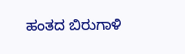ಹಂತದ ಬಿರುಗಾಳಿ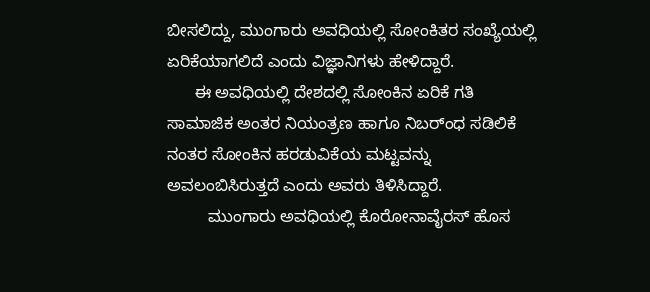ಬೀಸಲಿದ್ದು, ಮುಂಗಾರು ಅವಧಿಯಲ್ಲಿ ಸೋಂಕಿತರ ಸಂಖ್ಯೆಯಲ್ಲಿ ಏರಿಕೆಯಾಗಲಿದೆ ಎಂದು ವಿಜ್ಞಾನಿಗಳು ಹೇಳಿದ್ದಾರೆ.
      ಈ ಅವಧಿಯಲ್ಲಿ ದೇಶದಲ್ಲಿ ಸೋಂಕಿನ ಏರಿಕೆ ಗತಿ ಸಾಮಾಜಿಕ ಅಂತರ ನಿಯಂತ್ರಣ ಹಾಗೂ ನಿಬರ್ಂಧ ಸಡಿಲಿಕೆ ನಂತರ ಸೋಂಕಿನ ಹರಡುವಿಕೆಯ ಮಟ್ಟವನ್ನು ಅವಲಂಬಿಸಿರುತ್ತದೆ ಎಂದು ಅವರು ತಿಳಿಸಿದ್ದಾರೆ.
         ಮುಂಗಾರು ಅವಧಿಯಲ್ಲಿ ಕೊರೋನಾವೈರಸ್ ಹೊಸ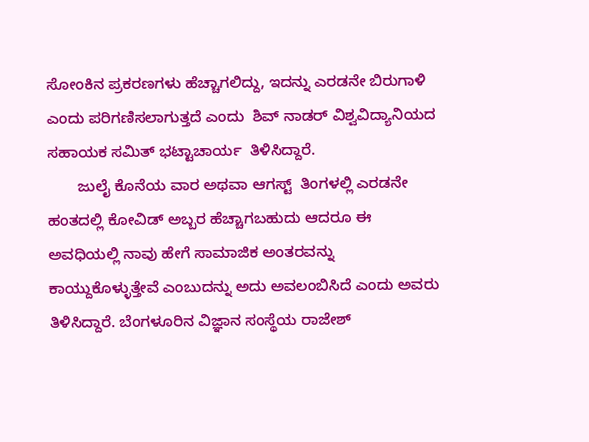ಸೋಂಕಿನ ಪ್ರಕರಣಗಳು ಹೆಚ್ಚಾಗಲಿದ್ದು, ಇದನ್ನು ಎರಡನೇ ಬಿರುಗಾಳಿ ಎಂದು ಪರಿಗಣಿಸಲಾಗುತ್ತದೆ ಎಂದು  ಶಿವ್ ನಾಡರ್ ವಿಶ್ವವಿದ್ಯಾನಿಯದ ಸಹಾಯಕ ಸಮಿತ್ ಭಟ್ಟಾಚಾರ್ಯ  ತಿಳಿಸಿದ್ದಾರೆ.
       ಜುಲೈ ಕೊನೆಯ ವಾರ ಅಥವಾ ಆಗಸ್ಟ್  ತಿಂಗಳಲ್ಲಿ ಎರಡನೇ ಹಂತದಲ್ಲಿ ಕೋವಿಡ್ ಅಬ್ಬರ ಹೆಚ್ಚಾಗಬಹುದು ಆದರೂ ಈ ಅವಧಿಯಲ್ಲಿ ನಾವು ಹೇಗೆ ಸಾಮಾಜಿಕ ಅಂತರವನ್ನು ಕಾಯ್ದುಕೊಳ್ಳುತ್ತೇವೆ ಎಂಬುದನ್ನು ಅದು ಅವಲಂಬಿಸಿದೆ ಎಂದು ಅವರು ತಿಳಿಸಿದ್ದಾರೆ. ಬೆಂಗಳೂರಿನ ವಿಜ್ಞಾನ ಸಂಸ್ಥೆಯ ರಾಜೇಶ್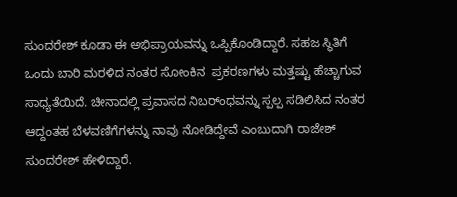ಸುಂದರೇಶ್ ಕೂಡಾ ಈ ಅಭಿಪ್ರಾಯವನ್ನು ಒಪ್ಪಿಕೊಂಡಿದ್ದಾರೆ. ಸಹಜ ಸ್ಥಿತಿಗೆ ಒಂದು ಬಾರಿ ಮರಳಿದ ನಂತರ ಸೋಂಕಿನ  ಪ್ರಕರಣಗಳು ಮತ್ತಷ್ಟು ಹೆಚ್ಚಾಗುವ ಸಾಧ್ಯತೆಯಿದೆ. ಚೀನಾದಲ್ಲಿ ಪ್ರವಾಸದ ನಿಬರ್ಂಧವನ್ನು ಸ್ಪಲ್ಪ ಸಡಿಲಿಸಿದ ನಂತರ  ಆದ್ದಂತಹ ಬೆಳವಣಿಗೆಗಳನ್ನು ನಾವು ನೋಡಿದ್ದೇವೆ ಎಂಬುದಾಗಿ ರಾಜೇಶ್ ಸುಂದರೇಶ್ ಹೇಳಿದ್ದಾರೆ.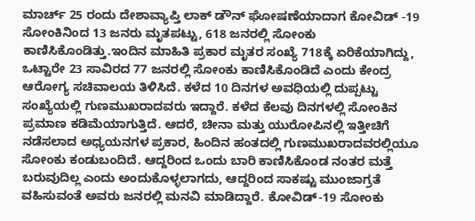ಮಾರ್ಚ್ 25 ರಂದು ದೇಶಾವ್ಯಾಪ್ತಿ ಲಾಕ್ ಡೌನ್ ಘೋಷಣೆಯಾದಾಗ ಕೋವಿಡ್ -19 ಸೋಂಕಿನಿಂದ 13 ಜನರು ಮೃತಪಟ್ಟು, 618 ಜನರಲ್ಲಿ ಸೋಂಕು ಕಾಣಿಸಿಕೊಂಡಿತ್ತು.ಇಂದಿನ ಮಾಹಿತಿ ಪ್ರಕಾರ ಮೃತರ ಸಂಖ್ಯೆ 718ಕ್ಕೆ ಏರಿಕೆಯಾಗಿದ್ದು, ಒಟ್ಟಾರೇ 23 ಸಾವಿರದ 77 ಜನರಲ್ಲಿ ಸೋಂಕು ಕಾಣಿಸಿಕೊಂಡಿದೆ ಎಂದು ಕೇಂದ್ರ ಆರೋಗ್ಯ ಸಚಿವಾಲಯ ತಿಳಿಸಿದೆ. ಕಳೆದ 10 ದಿನಗಳ ಅವಧಿಯಲ್ಲಿ ದುಪ್ಪಟ್ಟು ಸಂಖ್ಯೆಯಲ್ಲಿ ಗುಣಮುಖರಾದವರು ಇದ್ದಾರೆ. ಕಳೆದ ಕೆಲವು ದಿನಗಳಲ್ಲಿ ಸೋಂಕಿನ ಪ್ರಮಾಣ ಕಡಿಮೆಯಾಗುತ್ತಿದೆ. ಆದರೆ, ಚೀನಾ ಮತ್ತು ಯುರೋಪಿನಲ್ಲಿ ಇತ್ತೀಚಿಗೆ ನಡೆಸಲಾದ ಅಧ್ಯಯನಗಳ ಪ್ರಕಾರ, ಹಿಂದಿನ ಹಂತದಲ್ಲಿ ಗುಣಮುಖರಾದವರಲ್ಲಿಯೂ ಸೋಂಕು ಕಂಡುಬಂದಿದೆ. ಆದ್ದರಿಂದ ಒಂದು ಬಾರಿ ಕಾಣಿಸಿಕೊಂಡ ನಂತರ ಮತ್ತೆ ಬರುವುದಿಲ್ಲ ಎಂದು ಅಂದುಕೊಳ್ಳಲಾಗದು, ಆದ್ದರಿಂದ ಸಾಕಷ್ಟು ಮುಂಜಾಗ್ರತೆ ವಹಿಸುವಂತೆ ಅವರು ಜನರಲ್ಲಿ ಮನವಿ ಮಾಡಿದ್ದಾರೆ. ಕೋವಿಡ್-19 ಸೋಂಕು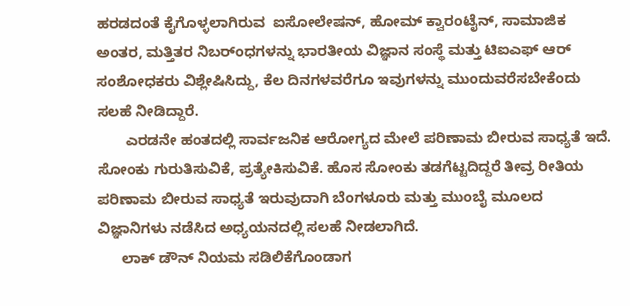ಹರಡದಂತೆ ಕೈಗೊಳ್ಳಲಾಗಿರುವ  ಐಸೋಲೇಷನ್, ಹೋಮ್ ಕ್ವಾರಂಟೈನ್, ಸಾಮಾಜಿಕ ಅಂತರ, ಮತ್ತಿತರ ನಿಬರ್ಂಧಗಳನ್ನು ಭಾರತೀಯ ವಿಜ್ಞಾನ ಸಂಸ್ಥೆ ಮತ್ತು ಟಿಐಎಫ್ ಆರ್ ಸಂಶೋಧಕರು ವಿಶ್ಲೇಷಿಸಿದ್ದು, ಕೆಲ ದಿನಗಳವರೆಗೂ ಇವುಗಳನ್ನು ಮುಂದುವರೆಸಬೇಕೆಂದು ಸಲಹೆ ನೀಡಿದ್ದಾರೆ.
       ಎರಡನೇ ಹಂತದಲ್ಲಿ ಸಾರ್ವಜನಿಕ ಆರೋಗ್ಯದ ಮೇಲೆ ಪರಿಣಾಮ ಬೀರುವ ಸಾಧ್ಯತೆ ಇದೆ. ಸೋಂಕು ಗುರುತಿಸುವಿಕೆ, ಪ್ರತ್ಯೇಕಿಸುವಿಕೆ. ಹೊಸ ಸೋಂಕು ತಡಗೆಟ್ಟದಿದ್ದರೆ ತೀವ್ರ ರೀತಿಯ ಪರಿಣಾಮ ಬೀರುವ ಸಾಧ್ಯತೆ ಇರುವುದಾಗಿ ಬೆಂಗಳೂರು ಮತ್ತು ಮುಂಬೈ ಮೂಲದ ವಿಜ್ಞಾನಿಗಳು ನಡೆಸಿದ ಅಧ್ಯಯನದಲ್ಲಿ ಸಲಹೆ ನೀಡಲಾಗಿದೆ.
      ಲಾಕ್ ಡೌನ್ ನಿಯಮ ಸಡಿಲಿಕೆಗೊಂಡಾಗ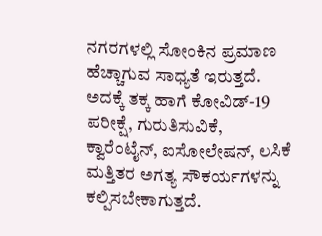ನಗರಗಳಲ್ಲಿ ಸೋಂಕಿನ ಪ್ರಮಾಣ ಹೆಚ್ಚಾಗುವ ಸಾಧ್ಯತೆ ಇರುತ್ತದೆ. ಅದಕ್ಕೆ ತಕ್ಕ ಹಾಗೆ ಕೋವಿಡ್-19 ಪರೀಕ್ಷೆ, ಗುರುತಿಸುವಿಕೆ, ಕ್ವಾರೆಂಟೈನ್, ಐಸೋಲೇಷನ್, ಲಸಿಕೆ ಮತ್ತಿತರ ಅಗತ್ಯ ಸೌಕರ್ಯಗಳನ್ನು ಕಲ್ಪಿಸಬೇಕಾಗುತ್ತದೆ.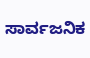ಸಾರ್ವಜನಿಕ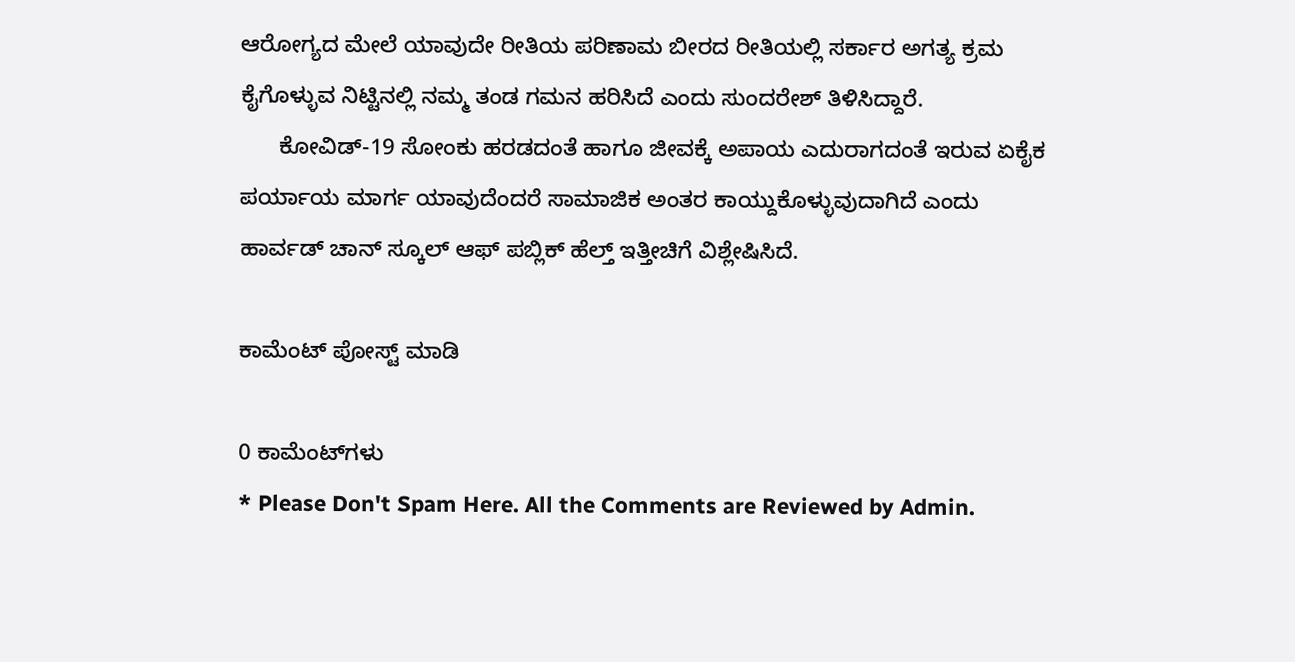ಆರೋಗ್ಯದ ಮೇಲೆ ಯಾವುದೇ ರೀತಿಯ ಪರಿಣಾಮ ಬೀರದ ರೀತಿಯಲ್ಲಿ ಸರ್ಕಾರ ಅಗತ್ಯ ಕ್ರಮ ಕೈಗೊಳ್ಳುವ ನಿಟ್ಟಿನಲ್ಲಿ ನಮ್ಮ ತಂಡ ಗಮನ ಹರಿಸಿದೆ ಎಂದು ಸುಂದರೇಶ್ ತಿಳಿಸಿದ್ದಾರೆ.
      ಕೋವಿಡ್-19 ಸೋಂಕು ಹರಡದಂತೆ ಹಾಗೂ ಜೀವಕ್ಕೆ ಅಪಾಯ ಎದುರಾಗದಂತೆ ಇರುವ ಏಕೈಕ ಪರ್ಯಾಯ ಮಾರ್ಗ ಯಾವುದೆಂದರೆ ಸಾಮಾಜಿಕ ಅಂತರ ಕಾಯ್ದುಕೊಳ್ಳುವುದಾಗಿದೆ ಎಂದು ಹಾರ್ವಡ್ ಚಾನ್ ಸ್ಕೂಲ್ ಆಫ್ ಪಬ್ಲಿಕ್ ಹೆಲ್ತ್ ಇತ್ತೀಚಿಗೆ ವಿಶ್ಲೇಷಿಸಿದೆ.

ಕಾಮೆಂಟ್‌‌ ಪೋಸ್ಟ್‌ ಮಾಡಿ

0 ಕಾಮೆಂಟ್‌ಗಳು
* Please Don't Spam Here. All the Comments are Reviewed by Admin.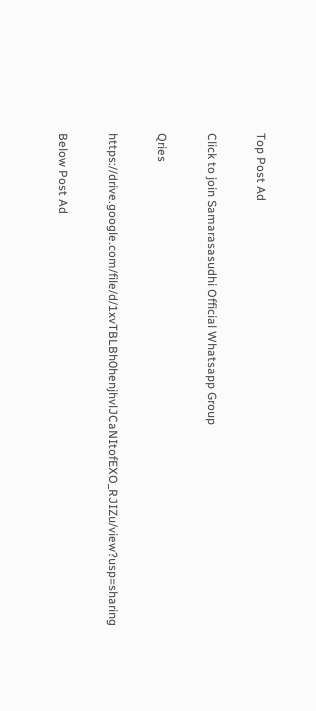Top Post Ad

Click to join Samarasasudhi Official Whatsapp Group

Qries

https://drive.google.com/file/d/1xvTBLBh0henjhvlJCaNItofEXO_RJIZu/view?usp=sharing

Below Post Ad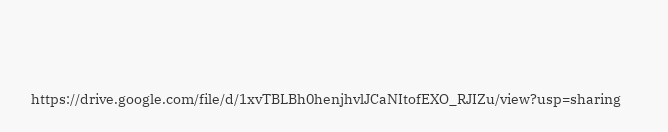https://drive.google.com/file/d/1xvTBLBh0henjhvlJCaNItofEXO_RJIZu/view?usp=sharing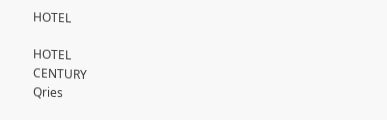HOTEL

HOTEL
CENTURY
Qries